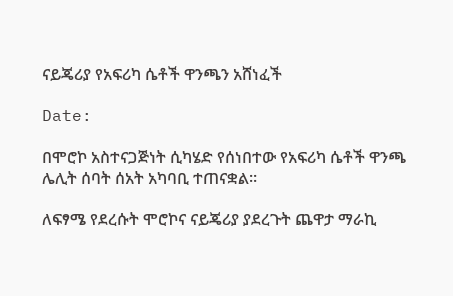ናይጄሪያ የአፍሪካ ሴቶች ዋንጫን አሸነፈች

Date:

በሞሮኮ አስተናጋጅነት ሲካሄድ የሰነበተው የአፍሪካ ሴቶች ዋንጫ ሌሊት ሰባት ሰአት አካባቢ ተጠናቋል።

ለፍፃሜ የደረሱት ሞሮኮና ናይጄሪያ ያደረጉት ጨዋታ ማራኪ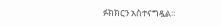ፉክክርን አስተናግዷል።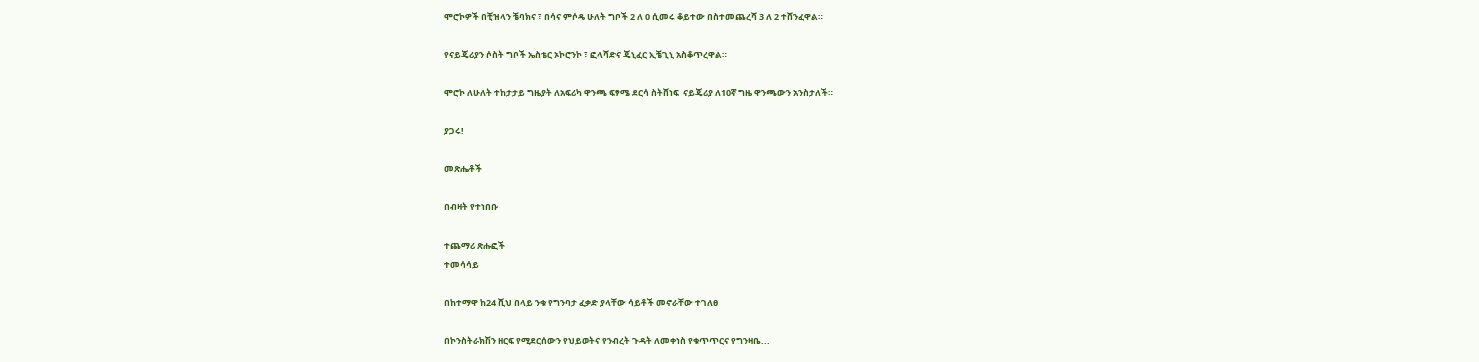ሞሮኮዎች በቺዝላን ቼባክና ፣ በሳና ምሶዴ ሁለት ግቦች 2 ለ 0 ሲመሩ ቆይተው በስተመጨረሻ 3 ለ 2 ተሸንፈዋል።

የናይጄሪያን ሶስት ግቦች ኤስቴር ኦኮሮንኮ ፣ ፎላሻድና ጄኒፈር ኢቼጊኒ አስቆጥረዋል።

ሞሮኮ ለሁለት ተከታታይ ግዜያት ለአፍሪካ ዋንጫ ፍፃሜ ደርሳ ስትሸነፍ  ናይጄሪያ ለ10ኛ ግዜ ዋንጫውን አንስታለች።

ያጋሩ!

መጽሔቶች

በብዛት የተነበቡ

ተጨማሪ ጽሑፎች
ተመሳሳይ

በከተማዋ ከ24 ሺህ በላይ ንቁ የግንባታ ፈቃድ ያላቸው ሳይቶች መኖራቸው ተገለፀ

በኮንስትራክሽን ዘርፍ የሚደርሰውን የህይወትና የንብረት ጉዳት ለመቀነስ የቁጥጥርና የግንዛቤ...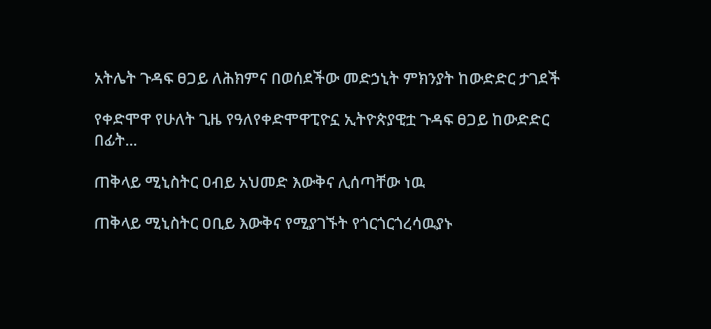አትሌት ጉዳፍ ፀጋይ ለሕክምና በወሰደችው መድኃኒት ምክንያት ከውድድር ታገደች

የቀድሞዋ የሁለት ጊዜ የዓለየቀድሞዋፒዮኗ ኢትዮጵያዊቷ ጉዳፍ ፀጋይ ከውድድር በፊት...

ጠቅላይ ሚኒስትር ዐብይ አህመድ እውቅና ሊሰጣቸው ነዉ

ጠቅላይ ሚኒስትር ዐቢይ እውቅና የሚያገኙት የጎርጎርጎረሳዉያኑ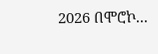2026 በሞሮኮ...